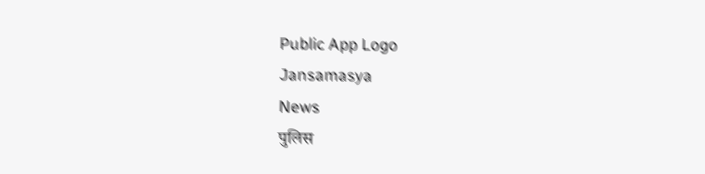Public App Logo
Jansamasya
News
पुलिस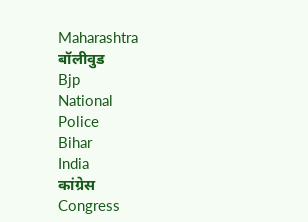Maharashtra
बॉलीवुड
Bjp
National
Police
Bihar
India
कांग्रेस
Congress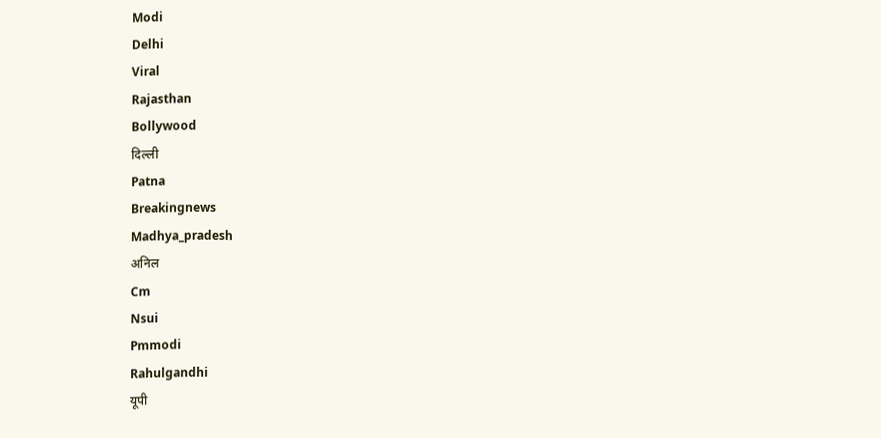Modi
Delhi
Viral
Rajasthan
Bollywood
दिल्ली
Patna
Breakingnews
Madhya_pradesh
अनिल
Cm
Nsui
Pmmodi
Rahulgandhi
यूपी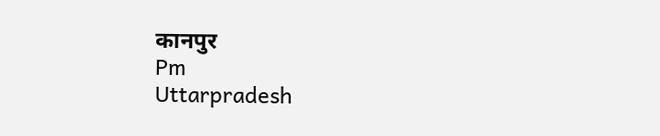कानपुर
Pm
Uttarpradesh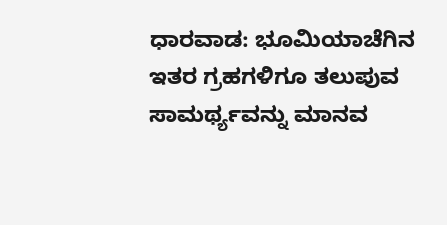ಧಾರವಾಡ: ಭೂಮಿಯಾಚೆಗಿನ ಇತರ ಗ್ರಹಗಳಿಗೂ ತಲುಪುವ ಸಾಮರ್ಥ್ಯವನ್ನು ಮಾನವ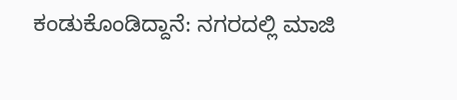ಕಂಡುಕೊಂಡಿದ್ದಾನೆ: ನಗರದಲ್ಲಿ ಮಾಜಿ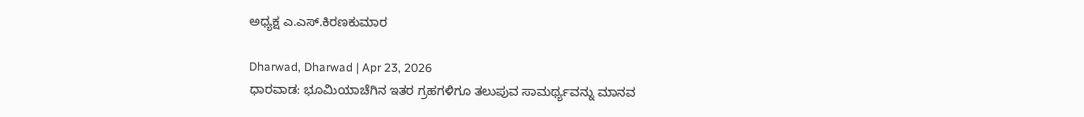ಅಧ್ಯಕ್ಷ ಎ.ಎಸ್.ಕಿರಣಕುಮಾರ

Dharwad, Dharwad | Apr 23, 2026
ಧಾರವಾಡ: ಭೂಮಿಯಾಚೆಗಿನ ಇತರ ಗ್ರಹಗಳಿಗೂ ತಲುಪುವ ಸಾಮರ್ಥ್ಯವನ್ನು ಮಾನವ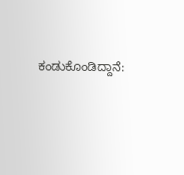ಕಂಡುಕೊಂಡಿದ್ದಾನೆ: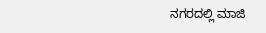ನಗರದಲ್ಲಿ ಮಾಜಿ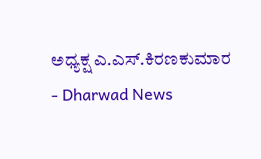ಅಧ್ಯಕ್ಷ ಎ.ಎಸ್.ಕಿರಣಕುಮಾರ - Dharwad News